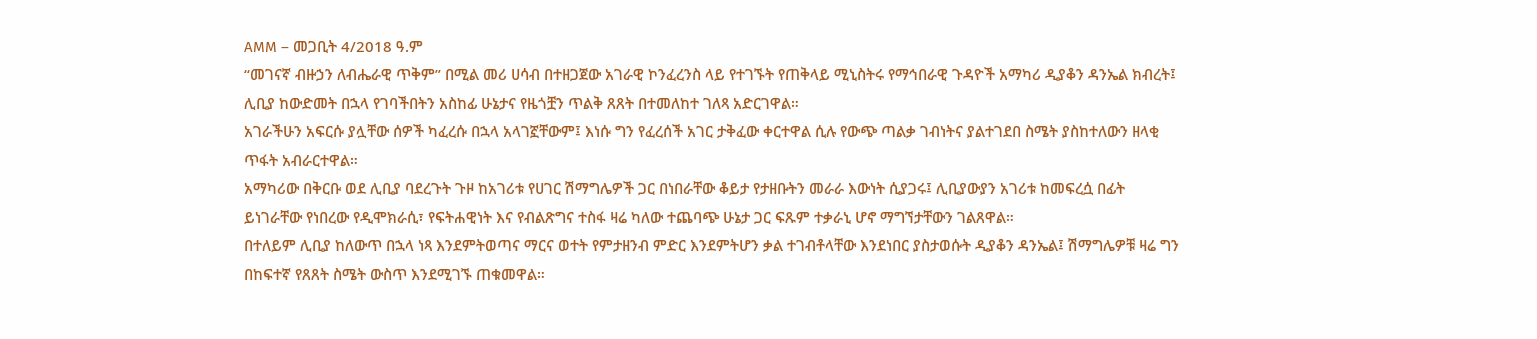AMM – መጋቢት 4/2018 ዓ.ም
“መገናኛ ብዙኃን ለብሔራዊ ጥቅም” በሚል መሪ ሀሳብ በተዘጋጀው አገራዊ ኮንፈረንስ ላይ የተገኙት የጠቅላይ ሚኒስትሩ የማኅበራዊ ጉዳዮች አማካሪ ዲያቆን ዳንኤል ክብረት፤ ሊቢያ ከውድመት በኋላ የገባችበትን አስከፊ ሁኔታና የዜጎቿን ጥልቅ ጸጸት በተመለከተ ገለጻ አድርገዋል።
አገራችሁን አፍርሱ ያሏቸው ሰዎች ካፈረሱ በኋላ አላገኟቸውም፤ እነሱ ግን የፈረሰች አገር ታቅፈው ቀርተዋል ሲሉ የውጭ ጣልቃ ገብነትና ያልተገደበ ስሜት ያስከተለውን ዘላቂ ጥፋት አብራርተዋል።
አማካሪው በቅርቡ ወደ ሊቢያ ባደረጉት ጉዞ ከአገሪቱ የሀገር ሽማግሌዎች ጋር በነበራቸው ቆይታ የታዘቡትን መራራ እውነት ሲያጋሩ፤ ሊቢያውያን አገሪቱ ከመፍረሷ በፊት ይነገራቸው የነበረው የዲሞክራሲ፣ የፍትሐዊነት እና የብልጽግና ተስፋ ዛሬ ካለው ተጨባጭ ሁኔታ ጋር ፍጹም ተቃራኒ ሆኖ ማግኘታቸውን ገልጸዋል።
በተለይም ሊቢያ ከለውጥ በኋላ ነጻ እንደምትወጣና ማርና ወተት የምታዘንብ ምድር እንደምትሆን ቃል ተገብቶላቸው እንደነበር ያስታወሱት ዲያቆን ዳንኤል፤ ሽማግሌዎቹ ዛሬ ግን በከፍተኛ የጸጸት ስሜት ውስጥ እንደሚገኙ ጠቁመዋል።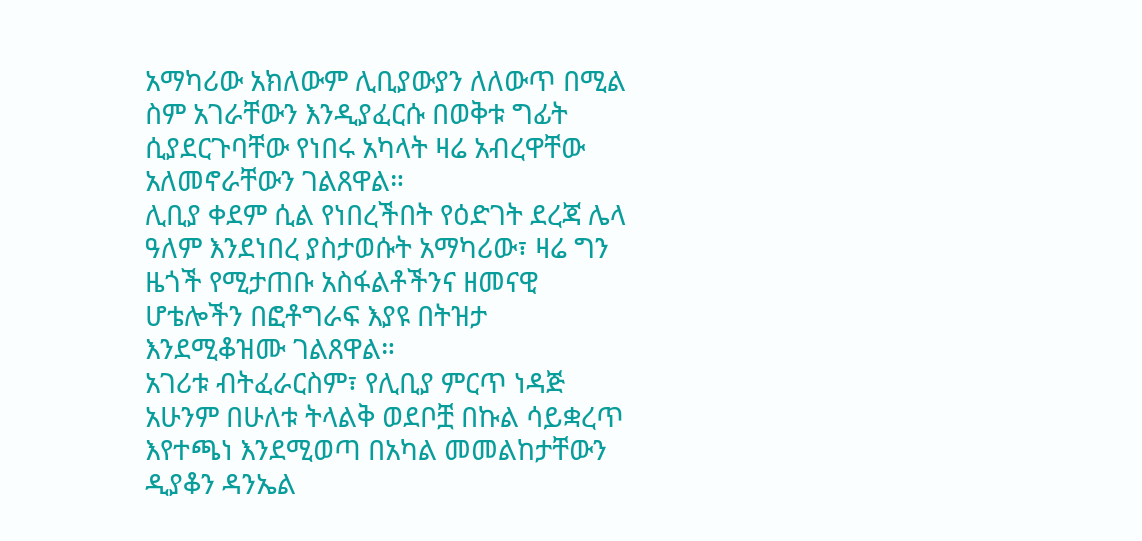አማካሪው አክለውም ሊቢያውያን ለለውጥ በሚል ስም አገራቸውን እንዲያፈርሱ በወቅቱ ግፊት ሲያደርጉባቸው የነበሩ አካላት ዛሬ አብረዋቸው አለመኖራቸውን ገልጸዋል።
ሊቢያ ቀደም ሲል የነበረችበት የዕድገት ደረጃ ሌላ ዓለም እንደነበረ ያስታወሱት አማካሪው፣ ዛሬ ግን ዜጎች የሚታጠቡ አስፋልቶችንና ዘመናዊ ሆቴሎችን በፎቶግራፍ እያዩ በትዝታ እንደሚቆዝሙ ገልጸዋል።
አገሪቱ ብትፈራርስም፣ የሊቢያ ምርጥ ነዳጅ አሁንም በሁለቱ ትላልቅ ወደቦቿ በኩል ሳይቋረጥ እየተጫነ እንደሚወጣ በአካል መመልከታቸውን ዲያቆን ዳንኤል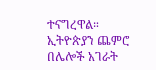ተናግረዋል።
ኢትዮጵያን ጨምሮ በሌሎች አገራት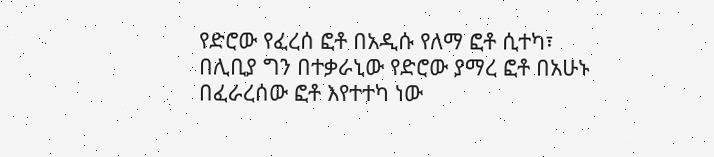የድሮው የፈረሰ ፎቶ በአዲሱ የለማ ፎቶ ሲተካ፣ በሊቢያ ግን በተቃራኒው የድሮው ያማረ ፎቶ በአሁኑ በፈራረሰው ፎቶ እየተተካ ነው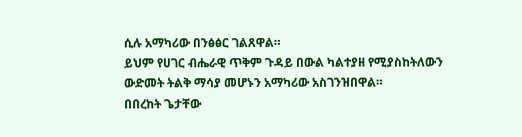ሲሉ አማካሪው በንፅፅር ገልጸዋል።
ይህም የሀገር ብሔራዊ ጥቅም ጉዳይ በውል ካልተያዘ የሚያስከትለውን ውድመት ትልቅ ማሳያ መሆኑን አማካሪው አስገንዝበዋል።
በበረከት ጌታቸው